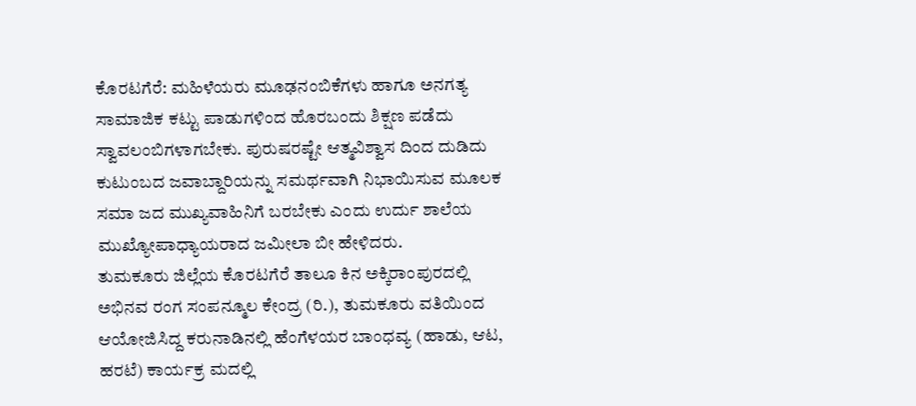ಕೊರಟಗೆರೆ: ಮಹಿಳೆಯರು ಮೂಢನಂಬಿಕೆಗಳು ಹಾಗೂ ಅನಗತ್ಯ ಸಾಮಾಜಿಕ ಕಟ್ಟು ಪಾಡುಗಳಿಂದ ಹೊರಬಂದು ಶಿಕ್ಷಣ ಪಡೆದು ಸ್ವಾವಲಂಬಿಗಳಾಗಬೇಕು. ಪುರುಷರಷ್ಟೇ ಆತ್ಮವಿಶ್ವಾಸ ದಿಂದ ದುಡಿದು ಕುಟುಂಬದ ಜವಾಬ್ದಾರಿಯನ್ನು ಸಮರ್ಥವಾಗಿ ನಿಭಾಯಿಸುವ ಮೂಲಕ ಸಮಾ ಜದ ಮುಖ್ಯವಾಹಿನಿಗೆ ಬರಬೇಕು ಎಂದು ಉರ್ದು ಶಾಲೆಯ ಮುಖ್ಯೋಪಾಧ್ಯಾಯರಾದ ಜಮೀಲಾ ಬೀ ಹೇಳಿದರು.
ತುಮಕೂರು ಜಿಲ್ಲೆಯ ಕೊರಟಗೆರೆ ತಾಲೂ ಕಿನ ಅಕ್ಕಿರಾಂಪುರದಲ್ಲಿ ಅಭಿನವ ರಂಗ ಸಂಪನ್ಮೂಲ ಕೇಂದ್ರ (ರಿ.), ತುಮಕೂರು ವತಿಯಿಂದ ಆಯೋಜಿಸಿದ್ದ ಕರುನಾಡಿನಲ್ಲಿ ಹೆಂಗೆಳಯರ ಬಾಂಧವ್ಯ (ಹಾಡು, ಆಟ, ಹರಟೆ) ಕಾರ್ಯಕ್ರ ಮದಲ್ಲಿ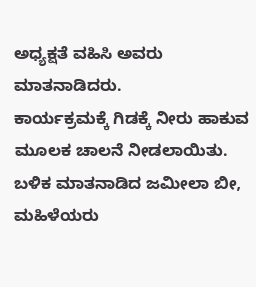ಅಧ್ಯಕ್ಷತೆ ವಹಿಸಿ ಅವರು ಮಾತನಾಡಿದರು.
ಕಾರ್ಯಕ್ರಮಕ್ಕೆ ಗಿಡಕ್ಕೆ ನೀರು ಹಾಕುವ ಮೂಲಕ ಚಾಲನೆ ನೀಡಲಾಯಿತು. ಬಳಿಕ ಮಾತನಾಡಿದ ಜಮೀಲಾ ಬೀ, ಮಹಿಳೆಯರು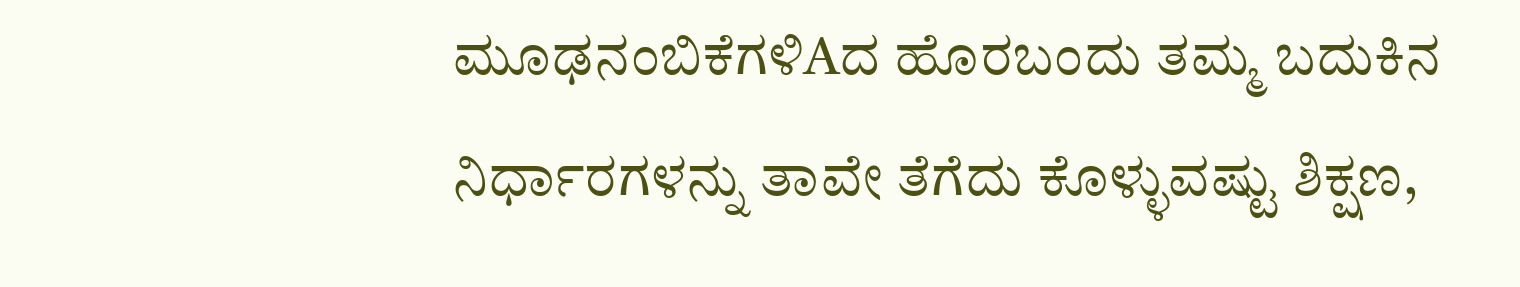ಮೂಢನಂಬಿಕೆಗಳಿAದ ಹೊರಬಂದು ತಮ್ಮ ಬದುಕಿನ ನಿರ್ಧಾರಗಳನ್ನು ತಾವೇ ತೆಗೆದು ಕೊಳ್ಳುವಷ್ಟು ಶಿಕ್ಷಣ,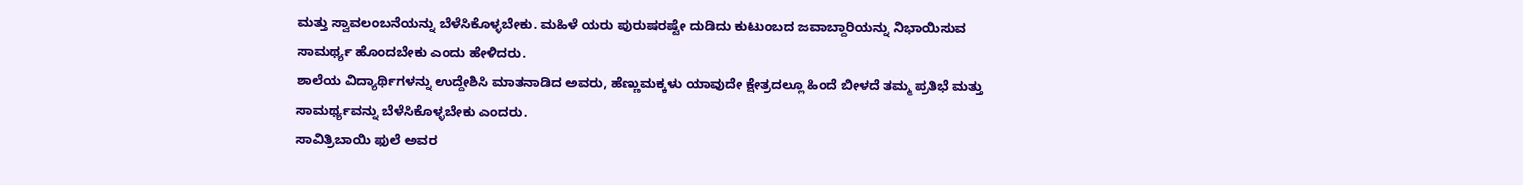ಮತ್ತು ಸ್ವಾವಲಂಬನೆಯನ್ನು ಬೆಳೆಸಿಕೊಳ್ಳಬೇಕು. ಮಹಿಳೆ ಯರು ಪುರುಷರಷ್ಟೇ ದುಡಿದು ಕುಟುಂಬದ ಜವಾಬ್ದಾರಿಯನ್ನು ನಿಭಾಯಿಸುವ ಸಾಮರ್ಥ್ಯ ಹೊಂದಬೇಕು ಎಂದು ಹೇಳಿದರು.
ಶಾಲೆಯ ವಿದ್ಯಾರ್ಥಿಗಳನ್ನು ಉದ್ದೇಶಿಸಿ ಮಾತನಾಡಿದ ಅವರು, ಹೆಣ್ಣುಮಕ್ಕಳು ಯಾವುದೇ ಕ್ಷೇತ್ರದಲ್ಲೂ ಹಿಂದೆ ಬೀಳದೆ ತಮ್ಮ ಪ್ರತಿಭೆ ಮತ್ತು ಸಾಮರ್ಥ್ಯವನ್ನು ಬೆಳೆಸಿಕೊಳ್ಳಬೇಕು ಎಂದರು.
ಸಾವಿತ್ರಿಬಾಯಿ ಫುಲೆ ಅವರ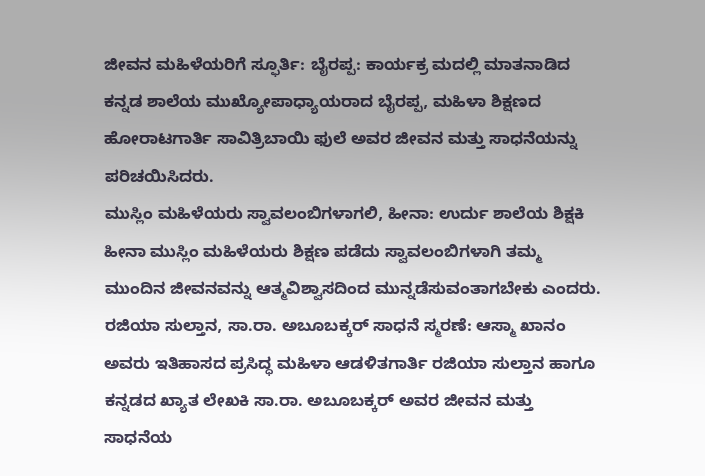ಜೀವನ ಮಹಿಳೆಯರಿಗೆ ಸ್ಫೂರ್ತಿ: ಬೈರಪ್ಪ: ಕಾರ್ಯಕ್ರ ಮದಲ್ಲಿ ಮಾತನಾಡಿದ ಕನ್ನಡ ಶಾಲೆಯ ಮುಖ್ಯೋಪಾಧ್ಯಾಯರಾದ ಬೈರಪ್ಪ, ಮಹಿಳಾ ಶಿಕ್ಷಣದ ಹೋರಾಟಗಾರ್ತಿ ಸಾವಿತ್ರಿಬಾಯಿ ಫುಲೆ ಅವರ ಜೀವನ ಮತ್ತು ಸಾಧನೆಯನ್ನು ಪರಿಚಯಿಸಿದರು.
ಮುಸ್ಲಿಂ ಮಹಿಳೆಯರು ಸ್ವಾವಲಂಬಿಗಳಾಗಲಿ, ಹೀನಾ: ಉರ್ದು ಶಾಲೆಯ ಶಿಕ್ಷಕಿ ಹೀನಾ ಮುಸ್ಲಿಂ ಮಹಿಳೆಯರು ಶಿಕ್ಷಣ ಪಡೆದು ಸ್ವಾವಲಂಬಿಗಳಾಗಿ ತಮ್ಮ ಮುಂದಿನ ಜೀವನವನ್ನು ಆತ್ಮವಿಶ್ವಾಸದಿಂದ ಮುನ್ನಡೆಸುವಂತಾಗಬೇಕು ಎಂದರು.
ರಜಿಯಾ ಸುಲ್ತಾನ, ಸಾ.ರಾ. ಅಬೂಬಕ್ಕರ್ ಸಾಧನೆ ಸ್ಮರಣೆ: ಆಸ್ಮಾ ಖಾನಂ ಅವರು ಇತಿಹಾಸದ ಪ್ರಸಿದ್ಧ ಮಹಿಳಾ ಆಡಳಿತಗಾರ್ತಿ ರಜಿಯಾ ಸುಲ್ತಾನ ಹಾಗೂ ಕನ್ನಡದ ಖ್ಯಾತ ಲೇಖಕಿ ಸಾ.ರಾ. ಅಬೂಬಕ್ಕರ್ ಅವರ ಜೀವನ ಮತ್ತು ಸಾಧನೆಯ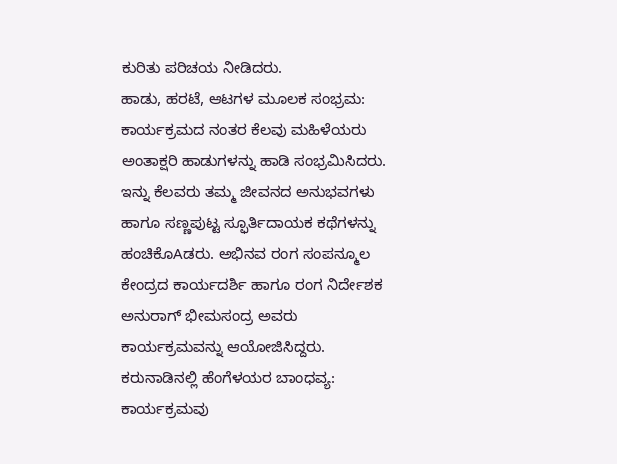ಕುರಿತು ಪರಿಚಯ ನೀಡಿದರು.
ಹಾಡು, ಹರಟೆ, ಆಟಗಳ ಮೂಲಕ ಸಂಭ್ರಮ: ಕಾರ್ಯಕ್ರಮದ ನಂತರ ಕೆಲವು ಮಹಿಳೆಯರು ಅಂತಾಕ್ಷರಿ ಹಾಡುಗಳನ್ನು ಹಾಡಿ ಸಂಭ್ರಮಿಸಿದರು. ಇನ್ನು ಕೆಲವರು ತಮ್ಮ ಜೀವನದ ಅನುಭವಗಳು ಹಾಗೂ ಸಣ್ಣಪುಟ್ಟ ಸ್ಫೂರ್ತಿದಾಯಕ ಕಥೆಗಳನ್ನು ಹಂಚಿಕೊAಡರು. ಅಭಿನವ ರಂಗ ಸಂಪನ್ಮೂಲ ಕೇಂದ್ರದ ಕಾರ್ಯದರ್ಶಿ ಹಾಗೂ ರಂಗ ನಿರ್ದೇಶಕ ಅನುರಾಗ್ ಭೀಮಸಂದ್ರ ಅವರು ಕಾರ್ಯಕ್ರಮವನ್ನು ಆಯೋಜಿಸಿದ್ದರು.
ಕರುನಾಡಿನಲ್ಲಿ ಹೆಂಗೆಳಯರ ಬಾಂಧವ್ಯ: ಕಾರ್ಯಕ್ರಮವು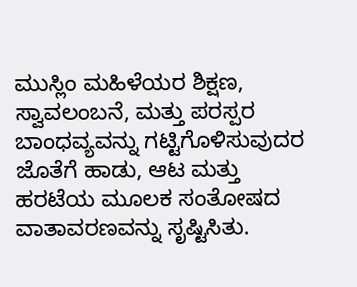ಮುಸ್ಲಿಂ ಮಹಿಳೆಯರ ಶಿಕ್ಷಣ, ಸ್ವಾವಲಂಬನೆ, ಮತ್ತು ಪರಸ್ಪರ ಬಾಂಧವ್ಯವನ್ನು ಗಟ್ಟಿಗೊಳಿಸುವುದರ ಜೊತೆಗೆ ಹಾಡು, ಆಟ ಮತ್ತು ಹರಟೆಯ ಮೂಲಕ ಸಂತೋಷದ ವಾತಾವರಣವನ್ನು ಸೃಷ್ಟಿಸಿತು.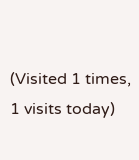(Visited 1 times, 1 visits today)